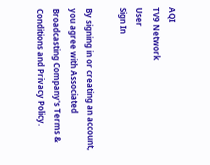AQI
TV9 Network
User
Sign In

By signing in or creating an account, you agree with Associated Broadcasting Company's Terms & Conditions and Privacy Policy.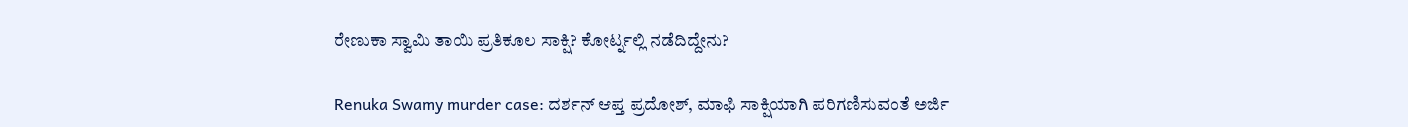ರೇಣುಕಾ ಸ್ವಾಮಿ ತಾಯಿ ಪ್ರತಿಕೂಲ ಸಾಕ್ಷಿ? ಕೋರ್ಟ್ನಲ್ಲಿ ನಡೆದಿದ್ದೇನು?

Renuka Swamy murder case: ದರ್ಶನ್ ಆಪ್ತ ಪ್ರದೋಶ್, ಮಾಫಿ ಸಾಕ್ಷಿಯಾಗಿ ಪರಿಗಣಿಸುವಂತೆ ಅರ್ಜಿ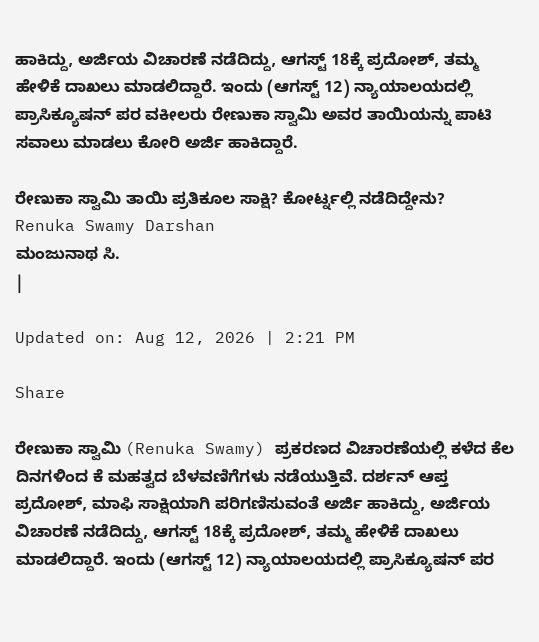ಹಾಕಿದ್ದು, ಅರ್ಜಿಯ ವಿಚಾರಣೆ ನಡೆದಿದ್ದು, ಆಗಸ್ಟ್ 18ಕ್ಕೆ ಪ್ರದೋಶ್, ತಮ್ಮ ಹೇಳಿಕೆ ದಾಖಲು ಮಾಡಲಿದ್ದಾರೆ. ಇಂದು (ಆಗಸ್ಟ್ 12) ನ್ಯಾಯಾಲಯದಲ್ಲಿ ಪ್ರಾಸಿಕ್ಯೂಷನ್ ಪರ ವಕೀಲರು ರೇಣುಕಾ ಸ್ವಾಮಿ ಅವರ ತಾಯಿಯನ್ನು ಪಾಟಿ ಸವಾಲು ಮಾಡಲು ಕೋರಿ ಅರ್ಜಿ ಹಾಕಿದ್ದಾರೆ.

ರೇಣುಕಾ ಸ್ವಾಮಿ ತಾಯಿ ಪ್ರತಿಕೂಲ ಸಾಕ್ಷಿ? ಕೋರ್ಟ್ನಲ್ಲಿ ನಡೆದಿದ್ದೇನು?
Renuka Swamy Darshan
ಮಂಜುನಾಥ ಸಿ.
|

Updated on: Aug 12, 2026 | 2:21 PM

Share

ರೇಣುಕಾ ಸ್ವಾಮಿ (Renuka Swamy) ಪ್ರಕರಣದ ವಿಚಾರಣೆಯಲ್ಲಿ ಕಳೆದ ಕೆಲ ದಿನಗಳಿಂದ ಕೆ ಮಹತ್ವದ ಬೆಳವಣಿಗೆಗಳು ನಡೆಯುತ್ತಿವೆ. ದರ್ಶನ್ ಆಪ್ತ ಪ್ರದೋಶ್, ಮಾಫಿ ಸಾಕ್ಷಿಯಾಗಿ ಪರಿಗಣಿಸುವಂತೆ ಅರ್ಜಿ ಹಾಕಿದ್ದು, ಅರ್ಜಿಯ ವಿಚಾರಣೆ ನಡೆದಿದ್ದು, ಆಗಸ್ಟ್ 18ಕ್ಕೆ ಪ್ರದೋಶ್, ತಮ್ಮ ಹೇಳಿಕೆ ದಾಖಲು ಮಾಡಲಿದ್ದಾರೆ. ಇಂದು (ಆಗಸ್ಟ್ 12) ನ್ಯಾಯಾಲಯದಲ್ಲಿ ಪ್ರಾಸಿಕ್ಯೂಷನ್ ಪರ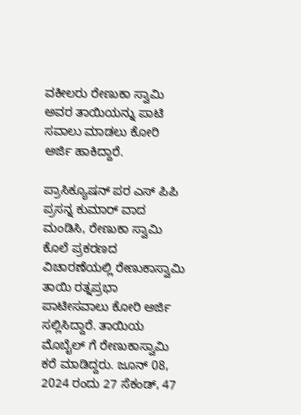ವಕೀಲರು ರೇಣುಕಾ ಸ್ವಾಮಿ ಅವರ ತಾಯಿಯನ್ನು ಪಾಟಿ ಸವಾಲು ಮಾಡಲು ಕೋರಿ ಅರ್ಜಿ ಹಾಕಿದ್ದಾರೆ.

ಪ್ರಾಸಿಕ್ಯೂಷನ್ ಪರ ಎಸ್ ಪಿಪಿ ಪ್ರಸನ್ನ ಕುಮಾರ್ ವಾದ ಮಂಡಿಸಿ, ರೇಣುಕಾ ಸ್ವಾಮಿ ಕೊಲೆ ಪ್ರಕರಣದ ವಿಚಾರಣೆಯಲ್ಲಿ ರೇಣುಕಾಸ್ವಾಮಿ ತಾಯಿ ರತ್ನಪ್ರಭಾ ಪಾಟೀಸವಾಲು ಕೋರಿ ಅರ್ಜಿ ಸಲ್ಲಿಸಿದ್ದಾರೆ. ತಾಯಿಯ ಮೊಬೈಲ್ ಗೆ ರೇಣುಕಾಸ್ವಾಮಿ ಕರೆ ಮಾಡಿದ್ದರು. ಜೂನ್ 08, 2024 ರಂದು 27 ಸೆಕಂಡ್, 47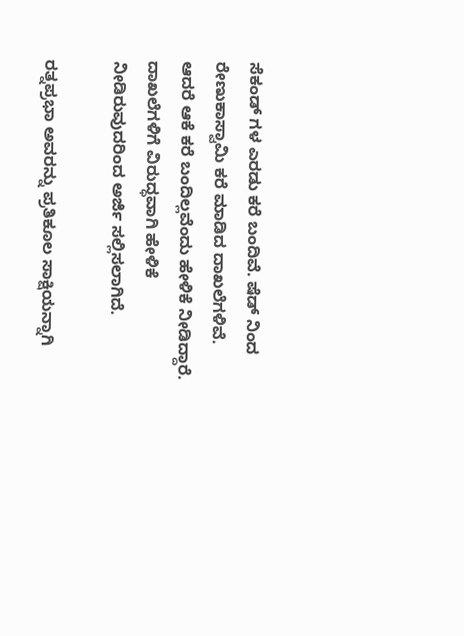ಸೆಕಂಡ್ ಗಳ ಎರಡು ಕರೆ ಬಂದಿವೆ. ಷೆಡ್ ನಿಂದ ರೇಣುಕಾಸ್ವಾಮಿ ಕರೆ ಮಾಡಿದ ದಾಖಲೆಗಳಿವೆ. ಆದರೆ ಆಕೆ ಕರೆ ಬಂದಿಲ್ಲವೆಂದು ಹೇಳಿಕೆ ನೀಡಿದ್ದಾರೆ. ದಾಖಲೆಗಳಿಗೆ ವಿರುದ್ಧವಾಗಿ ಹೇಳಿಕೆ ನೀಡಿರುವುದರಿಂದ ಅರ್ಜಿ ಸಲ್ಲಿಸಲಾಗಿದೆ.

ರತ್ನಪ್ರಭಾ ಅವರನ್ನು ಪ್ರತಿಕೂಲ ಸಾಕ್ಷಿಯನ್ನಾಗಿ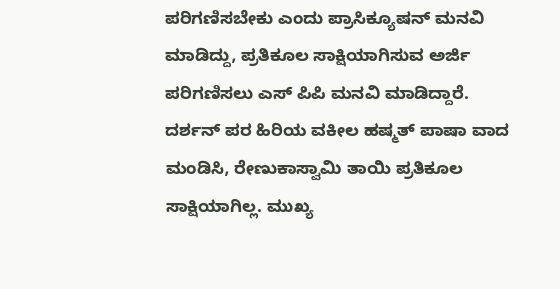ಪರಿಗಣಿಸಬೇಕು ಎಂದು ಪ್ರಾಸಿಕ್ಯೂಷನ್ ಮನವಿ ಮಾಡಿದ್ದು, ಪ್ರತಿಕೂಲ ಸಾಕ್ಷಿಯಾಗಿಸುವ ಅರ್ಜಿ ಪರಿಗಣಿಸಲು ಎಸ್ ಪಿಪಿ ಮನವಿ ಮಾಡಿದ್ದಾರೆ. ದರ್ಶನ್ ಪರ ಹಿರಿಯ ವಕೀಲ ಹಷ್ಮತ್ ಪಾಷಾ ವಾದ ಮಂಡಿಸಿ, ರೇಣುಕಾಸ್ವಾಮಿ ತಾಯಿ ಪ್ರತಿಕೂಲ ಸಾಕ್ಷಿಯಾಗಿಲ್ಲ. ಮುಖ್ಯ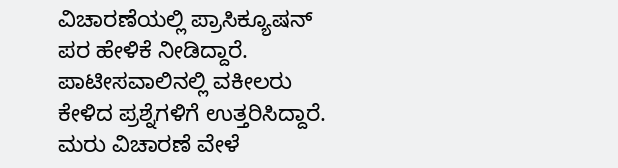ವಿಚಾರಣೆಯಲ್ಲಿ ಪ್ರಾಸಿಕ್ಯೂಷನ್ ಪರ ಹೇಳಿಕೆ ನೀಡಿದ್ದಾರೆ. ಪಾಟೀಸವಾಲಿನಲ್ಲಿ ವಕೀಲರು ಕೇಳಿದ ಪ್ರಶ್ನೆಗಳಿಗೆ ಉತ್ತರಿಸಿದ್ದಾರೆ. ಮರು ವಿಚಾರಣೆ ವೇಳೆ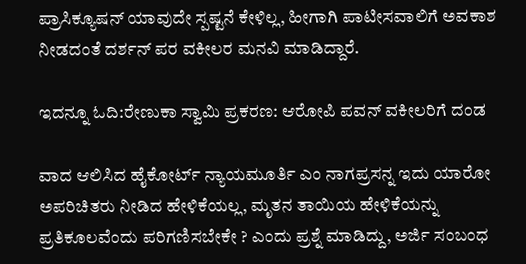ಪ್ರಾಸಿಕ್ಯೂಷನ್ ಯಾವುದೇ ಸ್ಪಷ್ಟನೆ ಕೇಳಿಲ್ಲ, ಹೀಗಾಗಿ ಪಾಟೀಸವಾಲಿಗೆ ಅವಕಾಶ ನೀಡದಂತೆ ದರ್ಶನ್ ಪರ ವಕೀಲರ ಮನವಿ ಮಾಡಿದ್ದಾರೆ.

ಇದನ್ನೂ ಓದಿ:ರೇಣುಕಾ ಸ್ವಾಮಿ ಪ್ರಕರಣ: ಆರೋಪಿ ಪವನ್ ವಕೀಲರಿಗೆ ದಂಡ

ವಾದ ಆಲಿಸಿದ ಹೈಕೋರ್ಟ್ ನ್ಯಾಯಮೂರ್ತಿ ಎಂ ನಾಗಪ್ರಸನ್ನ ಇದು ಯಾರೋ ಅಪರಿಚಿತರು ನೀಡಿದ ಹೇಳಿಕೆಯಲ್ಲ, ಮೃತನ ತಾಯಿಯ ಹೇಳಿಕೆಯನ್ನು ಪ್ರತಿಕೂಲವೆಂದು ಪರಿಗಣಿಸಬೇಕೇ ? ಎಂದು ಪ್ರಶ್ನೆ ಮಾಡಿದ್ದು, ಅರ್ಜಿ ಸಂಬಂಧ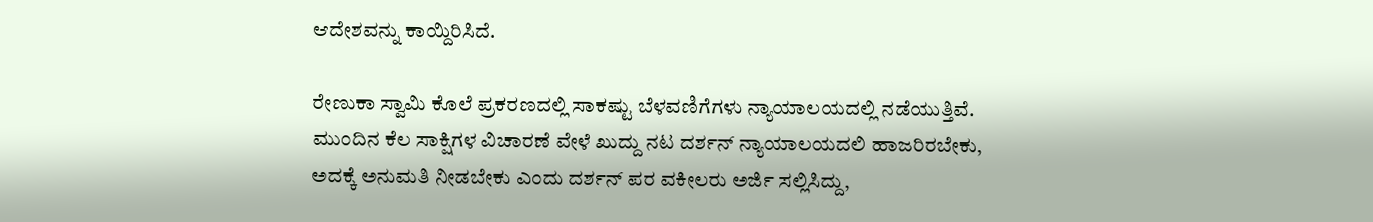ಆದೇಶವನ್ನು ಕಾಯ್ದಿರಿಸಿದೆ.

ರೇಣುಕಾ ಸ್ವಾಮಿ ಕೊಲೆ ಪ್ರಕರಣದಲ್ಲಿ ಸಾಕಷ್ಟು ಬೆಳವಣಿಗೆಗಳು ನ್ಯಾಯಾಲಯದಲ್ಲಿ ನಡೆಯುತ್ತಿವೆ. ಮುಂದಿನ ಕೆಲ ಸಾಕ್ಷಿಗಳ ವಿಚಾರಣೆ ವೇಳೆ ಖುದ್ದು ನಟ ದರ್ಶನ್ ನ್ಯಾಯಾಲಯದಲಿ ಹಾಜರಿರಬೇಕು, ಅದಕ್ಕೆ ಅನುಮತಿ ನೀಡಬೇಕು ಎಂದು ದರ್ಶನ್ ಪರ ವಕೀಲರು ಅರ್ಜಿ ಸಲ್ಲಿಸಿದ್ದು,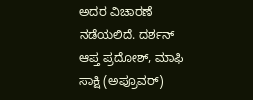ಅದರ ವಿಚಾರಣೆ ನಡೆಯಲಿದೆ. ದರ್ಶನ್ ಆಪ್ತ ಪ್ರದೋಶ್, ಮಾಫಿ ಸಾಕ್ಷಿ (ಅಪ್ರೂವರ್)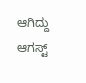ಆಗಿದ್ದು ಆಗಸ್ಟ್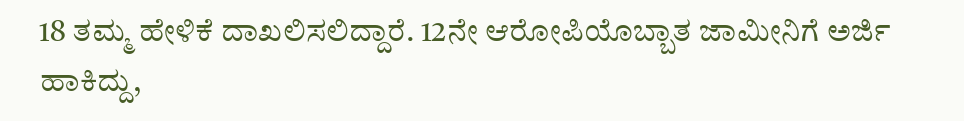18 ತಮ್ಮ ಹೇಳಿಕೆ ದಾಖಲಿಸಲಿದ್ದಾರೆ. 12ನೇ ಆರೋಪಿಯೊಬ್ಬಾತ ಜಾಮೀನಿಗೆ ಅರ್ಜಿ ಹಾಕಿದ್ದು,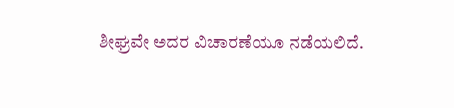ಶೀಘ್ರವೇ ಅದರ ವಿಚಾರಣೆಯೂ ನಡೆಯಲಿದೆ.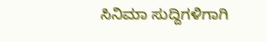ಸಿನಿಮಾ ಸುದ್ದಿಗಳಿಗಾಗಿ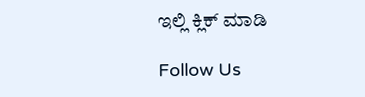ಇಲ್ಲಿ ಕ್ಲಿಕ್ ಮಾಡಿ

Follow Us